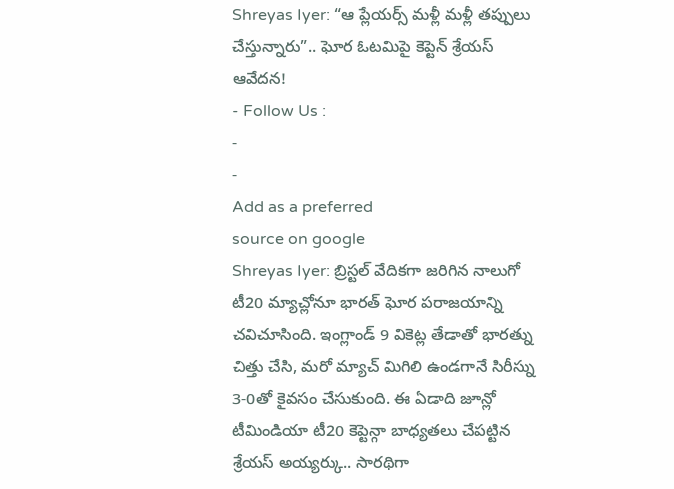Shreyas Iyer: “ఆ ప్లేయర్స్ మళ్లీ మళ్లీ తప్పులు చేస్తున్నారు”.. ఘోర ఓటమిపై కెప్టెన్ శ్రేయస్ ఆవేదన!
- Follow Us :
-
-
Add as a preferred
source on google
Shreyas Iyer: బ్రిస్టల్ వేదికగా జరిగిన నాలుగో టీ20 మ్యాచ్లోనూ భారత్ ఘోర పరాజయాన్ని చవిచూసింది. ఇంగ్లాండ్ 9 వికెట్ల తేడాతో భారత్ను చిత్తు చేసి, మరో మ్యాచ్ మిగిలి ఉండగానే సిరీస్ను 3-0తో కైవసం చేసుకుంది. ఈ ఏడాది జూన్లో టీమిండియా టీ20 కెప్టెన్గా బాధ్యతలు చేపట్టిన శ్రేయస్ అయ్యర్కు.. సారథిగా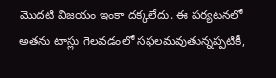మొదటి విజయం ఇంకా దక్కలేదు. ఈ పర్యటనలో అతను టాస్లు గెలవడంలో సఫలమవుతున్నప్పటికీ,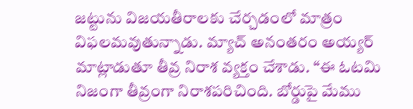జట్టును విజయతీరాలకు చేర్చడంలో మాత్రం విఫలమవుతున్నాడు. మ్యాచ్ అనంతరం అయ్యర్ మాట్లాడుతూ తీవ్ర నిరాశ వ్యక్తం చేశాడు. “ఈ ఓటమి నిజంగా తీవ్రంగా నిరాశపరిచింది. బోర్డుపై మేము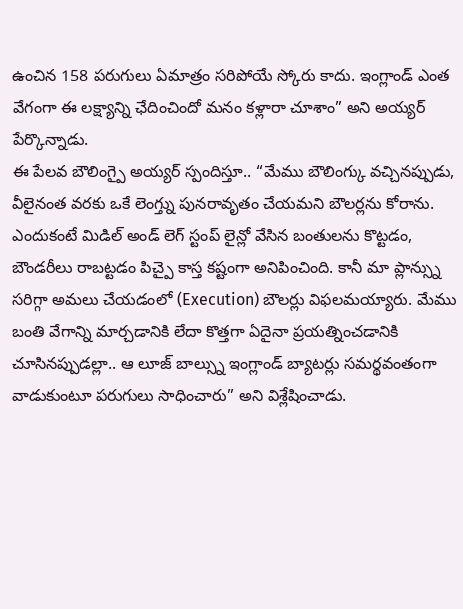ఉంచిన 158 పరుగులు ఏమాత్రం సరిపోయే స్కోరు కాదు. ఇంగ్లాండ్ ఎంత వేగంగా ఈ లక్ష్యాన్ని ఛేదించిందో మనం కళ్లారా చూశాం” అని అయ్యర్ పేర్కొన్నాడు.
ఈ పేలవ బౌలింగ్పై అయ్యర్ స్పందిస్తూ.. “మేము బౌలింగ్కు వచ్చినప్పుడు, వీలైనంత వరకు ఒకే లెంగ్త్ను పునరావృతం చేయమని బౌలర్లను కోరాను. ఎందుకంటే మిడిల్ అండ్ లెగ్ స్టంప్ లైన్లో వేసిన బంతులను కొట్టడం, బౌండరీలు రాబట్టడం పిచ్పై కాస్త కష్టంగా అనిపించింది. కానీ మా ప్లాన్స్ను సరిగ్గా అమలు చేయడంలో (Execution) బౌలర్లు విఫలమయ్యారు. మేము బంతి వేగాన్ని మార్చడానికి లేదా కొత్తగా ఏదైనా ప్రయత్నించడానికి చూసినప్పుడల్లా.. ఆ లూజ్ బాల్స్ను ఇంగ్లాండ్ బ్యాటర్లు సమర్థవంతంగా వాడుకుంటూ పరుగులు సాధించారు” అని విశ్లేషించాడు.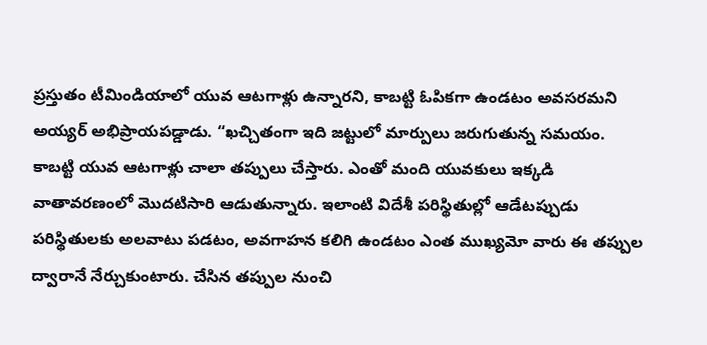ప్రస్తుతం టీమిండియాలో యువ ఆటగాళ్లు ఉన్నారని, కాబట్టి ఓపికగా ఉండటం అవసరమని అయ్యర్ అభిప్రాయపడ్డాడు. “ఖచ్చితంగా ఇది జట్టులో మార్పులు జరుగుతున్న సమయం. కాబట్టి యువ ఆటగాళ్లు చాలా తప్పులు చేస్తారు. ఎంతో మంది యువకులు ఇక్కడి వాతావరణంలో మొదటిసారి ఆడుతున్నారు. ఇలాంటి విదేశీ పరిస్థితుల్లో ఆడేటప్పుడు పరిస్థితులకు అలవాటు పడటం, అవగాహన కలిగి ఉండటం ఎంత ముఖ్యమో వారు ఈ తప్పుల ద్వారానే నేర్చుకుంటారు. చేసిన తప్పుల నుంచి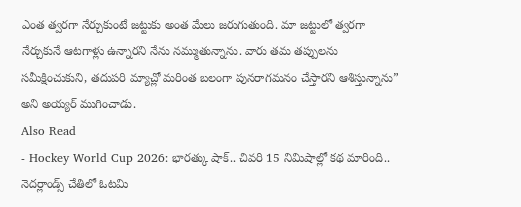ఎంత త్వరగా నేర్చుకుంటే జట్టుకు అంత మేలు జరుగుతుంది. మా జట్టులో త్వరగా నేర్చుకునే ఆటగాళ్లు ఉన్నారని నేను నమ్ముతున్నాను. వారు తమ తప్పులను సమీక్షించుకుని, తదుపరి మ్యాచ్లో మరింత బలంగా పునరాగమనం చేస్తారని ఆశిస్తున్నాను” అని అయ్యర్ ముగించాడు.
Also Read
- Hockey World Cup 2026: భారత్కు షాక్.. చివరి 15 నిమిషాల్లో కథ మారింది.. నెదర్లాండ్స్ చేతిలో ఓటమి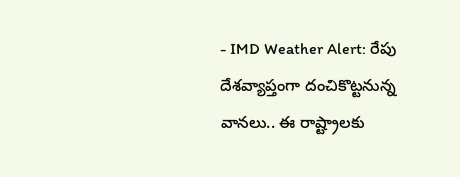- IMD Weather Alert: రేపు దేశవ్యాప్తంగా దంచికొట్టనున్న వానలు.. ఈ రాష్ట్రాలకు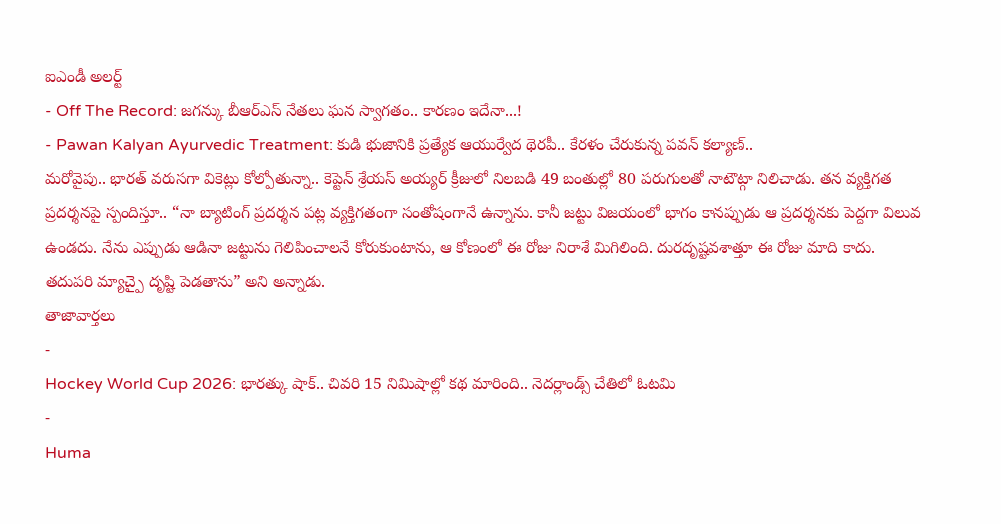ఐఎండీ అలర్ట్
- Off The Record: జగన్కు బీఆర్ఎస్ నేతలు ఘన స్వాగతం.. కారణం ఇదేనా...!
- Pawan Kalyan Ayurvedic Treatment: కుడి భుజానికి ప్రత్యేక ఆయుర్వేద థెరపీ.. కేరళం చేరుకున్న పవన్ కల్యాణ్..
మరోవైపు.. భారత్ వరుసగా వికెట్లు కోల్పోతున్నా.. కెప్టెన్ శ్రేయస్ అయ్యర్ క్రీజులో నిలబడి 49 బంతుల్లో 80 పరుగులతో నాటౌట్గా నిలిచాడు. తన వ్యక్తిగత ప్రదర్శనపై స్పందిస్తూ.. “నా బ్యాటింగ్ ప్రదర్శన పట్ల వ్యక్తిగతంగా సంతోషంగానే ఉన్నాను. కానీ జట్టు విజయంలో భాగం కానప్పుడు ఆ ప్రదర్శనకు పెద్దగా విలువ ఉండదు. నేను ఎప్పుడు ఆడినా జట్టును గెలిపించాలనే కోరుకుంటాను, ఆ కోణంలో ఈ రోజు నిరాశే మిగిలింది. దురదృష్టవశాత్తూ ఈ రోజు మాది కాదు. తదుపరి మ్యాచ్పై దృష్టి పెడతాను” అని అన్నాడు.
తాజావార్తలు
-
Hockey World Cup 2026: భారత్కు షాక్.. చివరి 15 నిమిషాల్లో కథ మారింది.. నెదర్లాండ్స్ చేతిలో ఓటమి
-
Huma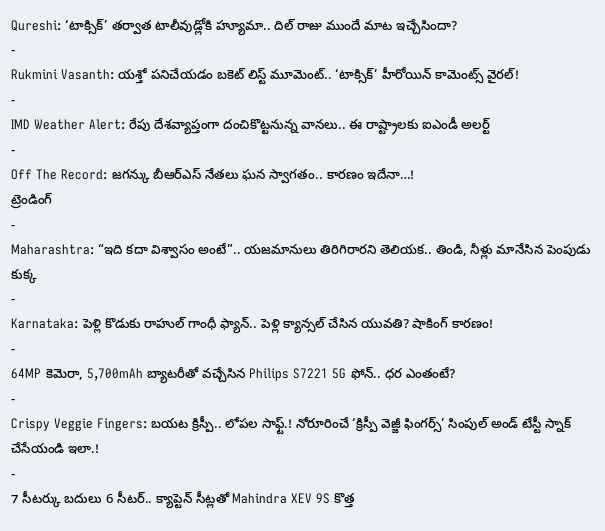Qureshi: ‘టాక్సిక్’ తర్వాత టాలీవుడ్లోకి హ్యూమా.. దిల్ రాజు ముందే మాట ఇచ్చేసిందా?
-
Rukmini Vasanth: యశ్తో పనిచేయడం బకెట్ లిస్ట్ మూమెంట్.. ‘టాక్సిక్’ హీరోయిన్ కామెంట్స్ వైరల్!
-
IMD Weather Alert: రేపు దేశవ్యాప్తంగా దంచికొట్టనున్న వానలు.. ఈ రాష్ట్రాలకు ఐఎండీ అలర్ట్
-
Off The Record: జగన్కు బీఆర్ఎస్ నేతలు ఘన స్వాగతం.. కారణం ఇదేనా…!
ట్రెండింగ్
-
Maharashtra: “ఇది కదా విశ్వాసం అంటే”.. యజమానులు తిరిగిరారని తెలియక.. తిండి, నీళ్లు మానేసిన పెంపుడు కుక్క
-
Karnataka: పెళ్లి కొడుకు రాహుల్ గాంధీ ఫ్యాన్.. పెళ్లి క్యాన్సల్ చేసిన యువతి? షాకింగ్ కారణం!
-
64MP కెమెరా, 5,700mAh బ్యాటరీతో వచ్చేసిన Philips S7221 5G ఫోన్.. ధర ఎంతంటే?
-
Crispy Veggie Fingers: బయట క్రిస్పీ.. లోపల సాఫ్ట్.! నోరూరించే ‘క్రిస్పీ వెజ్జీ ఫింగర్స్’ సింపుల్ అండ్ టేస్టీ స్నాక్ చేసేయండి ఇలా.!
-
7 సీటర్కు బదులు 6 సీటర్.. క్యాప్టెన్ సీట్లతో Mahindra XEV 9S కొత్త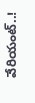వేరియంట్..!